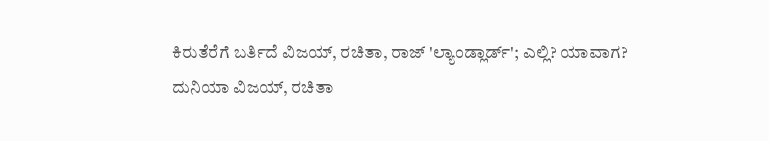ಕಿರುತೆರೆಗೆ ಬರ್ತಿದೆ ವಿಜಯ್, ರಚಿತಾ, ರಾಜ್ 'ಲ್ಯಾಂಡ್ಲಾರ್ಡ್'; ಎಲ್ಲಿ? ಯಾವಾಗ?
ದುನಿಯಾ ವಿಜಯ್, ರಚಿತಾ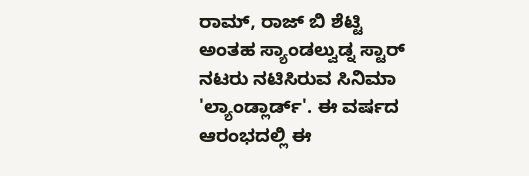ರಾಮ್, ರಾಜ್ ಬಿ ಶೆಟ್ಟಿ ಅಂತಹ ಸ್ಯಾಂಡಲ್ವುಡ್ನ ಸ್ಟಾರ್ ನಟರು ನಟಿಸಿರುವ ಸಿನಿಮಾ 'ಲ್ಯಾಂಡ್ಲಾರ್ಡ್'. ಈ ವರ್ಷದ ಆರಂಭದಲ್ಲಿ ಈ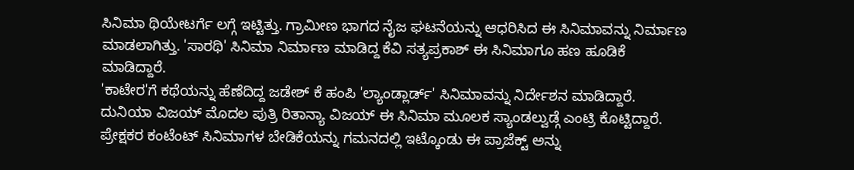ಸಿನಿಮಾ ಥಿಯೇಟರ್ಗೆ ಲಗ್ಗೆ ಇಟ್ಟಿತ್ತು. ಗ್ರಾಮೀಣ ಭಾಗದ ನೈಜ ಘಟನೆಯನ್ನು ಆಧರಿಸಿದ ಈ ಸಿನಿಮಾವನ್ನು ನಿರ್ಮಾಣ ಮಾಡಲಾಗಿತ್ತು. 'ಸಾರಥಿ' ಸಿನಿಮಾ ನಿರ್ಮಾಣ ಮಾಡಿದ್ದ ಕೆವಿ ಸತ್ಯಪ್ರಕಾಶ್ ಈ ಸಿನಿಮಾಗೂ ಹಣ ಹೂಡಿಕೆ ಮಾಡಿದ್ದಾರೆ.
'ಕಾಟೇರ'ಗೆ ಕಥೆಯನ್ನು ಹೆಣೆದಿದ್ದ ಜಡೇಶ್ ಕೆ ಹಂಪಿ 'ಲ್ಯಾಂಡ್ಲಾರ್ಡ್' ಸಿನಿಮಾವನ್ನು ನಿರ್ದೇಶನ ಮಾಡಿದ್ದಾರೆ. ದುನಿಯಾ ವಿಜಯ್ ಮೊದಲ ಪುತ್ರಿ ರಿತಾನ್ಯಾ ವಿಜಯ್ ಈ ಸಿನಿಮಾ ಮೂಲಕ ಸ್ಯಾಂಡಲ್ವುಡ್ಗೆ ಎಂಟ್ರಿ ಕೊಟ್ಟಿದ್ದಾರೆ. ಪ್ರೇಕ್ಷಕರ ಕಂಟೆಂಟ್ ಸಿನಿಮಾಗಳ ಬೇಡಿಕೆಯನ್ನು ಗಮನದಲ್ಲಿ ಇಟ್ಕೊಂಡು ಈ ಪ್ರಾಜೆಕ್ಟ್ ಅನ್ನು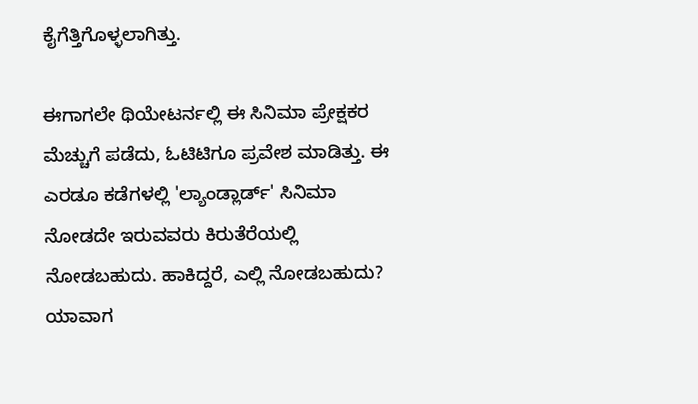ಕೈಗೆತ್ತಿಗೊಳ್ಳಲಾಗಿತ್ತು.

ಈಗಾಗಲೇ ಥಿಯೇಟರ್ನಲ್ಲಿ ಈ ಸಿನಿಮಾ ಪ್ರೇಕ್ಷಕರ ಮೆಚ್ಚುಗೆ ಪಡೆದು, ಓಟಿಟಿಗೂ ಪ್ರವೇಶ ಮಾಡಿತ್ತು. ಈ ಎರಡೂ ಕಡೆಗಳಲ್ಲಿ 'ಲ್ಯಾಂಡ್ಲಾರ್ಡ್' ಸಿನಿಮಾ ನೋಡದೇ ಇರುವವರು ಕಿರುತೆರೆಯಲ್ಲಿ ನೋಡಬಹುದು. ಹಾಕಿದ್ದರೆ, ಎಲ್ಲಿ ನೋಡಬಹುದು? ಯಾವಾಗ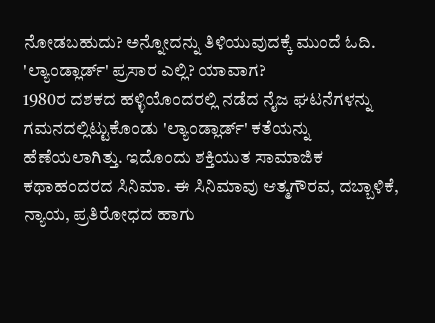ನೋಡಬಹುದು? ಅನ್ನೋದನ್ನು ತಿಳಿಯುವುದಕ್ಕೆ ಮುಂದೆ ಓದಿ.
'ಲ್ಯಾಂಡ್ಲಾರ್ಡ್' ಪ್ರಸಾರ ಎಲ್ಲಿ? ಯಾವಾಗ?
1980ರ ದಶಕದ ಹಳ್ಳಿಯೊಂದರಲ್ಲಿ ನಡೆದ ನೈಜ ಘಟನೆಗಳನ್ನು ಗಮನದಲ್ಲಿಟ್ಟುಕೊಂಡು 'ಲ್ಯಾಂಡ್ಲಾರ್ಡ್' ಕತೆಯನ್ನು ಹೆಣೆಯಲಾಗಿತ್ತು. ಇದೊಂದು ಶಕ್ತಿಯುತ ಸಾಮಾಜಿಕ ಕಥಾಹಂದರದ ಸಿನಿಮಾ. ಈ ಸಿನಿಮಾವು ಆತ್ಮಗೌರವ, ದಬ್ಬಾಳಿಕೆ, ನ್ಯಾಯ, ಪ್ರತಿರೋಧದ ಹಾಗು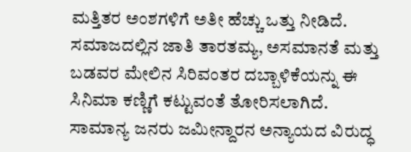ಮತ್ತಿತರ ಅಂಶಗಳಿಗೆ ಅತೀ ಹೆಚ್ಚು ಒತ್ತು ನೀಡಿದೆ. ಸಮಾಜದಲ್ಲಿನ ಜಾತಿ ತಾರತಮ್ಯ, ಅಸಮಾನತೆ ಮತ್ತು ಬಡವರ ಮೇಲಿನ ಸಿರಿವಂತರ ದಬ್ಬಾಳಿಕೆಯನ್ನು ಈ ಸಿನಿಮಾ ಕಣ್ಣಿಗೆ ಕಟ್ಟುವಂತೆ ತೋರಿಸಲಾಗಿದೆ. ಸಾಮಾನ್ಯ ಜನರು ಜಮೀನ್ದಾರನ ಅನ್ಯಾಯದ ವಿರುದ್ಧ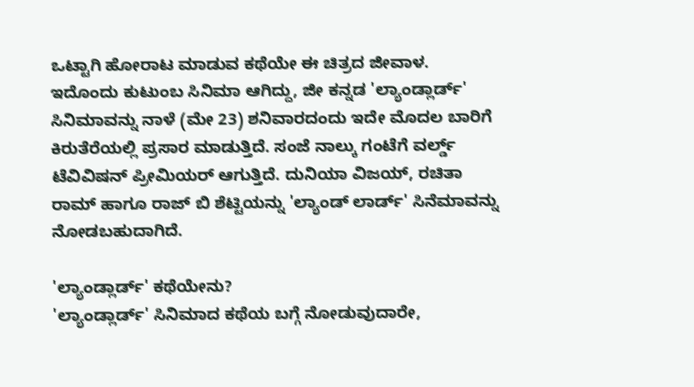ಒಟ್ಟಾಗಿ ಹೋರಾಟ ಮಾಡುವ ಕಥೆಯೇ ಈ ಚಿತ್ರದ ಜೀವಾಳ.
ಇದೊಂದು ಕುಟುಂಬ ಸಿನಿಮಾ ಆಗಿದ್ದು, ಜೀ ಕನ್ನಡ 'ಲ್ಯಾಂಡ್ಲಾರ್ಡ್' ಸಿನಿಮಾವನ್ನು ನಾಳೆ (ಮೇ 23) ಶನಿವಾರದಂದು ಇದೇ ಮೊದಲ ಬಾರಿಗೆ ಕಿರುತೆರೆಯಲ್ಲಿ ಪ್ರಸಾರ ಮಾಡುತ್ತಿದೆ. ಸಂಜೆ ನಾಲ್ಕು ಗಂಟೆಗೆ ವರ್ಲ್ಡ್ ಟೆವಿವಿಷನ್ ಪ್ರೀಮಿಯರ್ ಆಗುತ್ತಿದೆ. ದುನಿಯಾ ವಿಜಯ್, ರಚಿತಾ ರಾಮ್ ಹಾಗೂ ರಾಜ್ ಬಿ ಶೆಟ್ಟಿಯನ್ನು 'ಲ್ಯಾಂಡ್ ಲಾರ್ಡ್' ಸಿನೆಮಾವನ್ನು ನೋಡಬಹುದಾಗಿದೆ.

'ಲ್ಯಾಂಡ್ಲಾರ್ಡ್' ಕಥೆಯೇನು?
'ಲ್ಯಾಂಡ್ಲಾರ್ಡ್' ಸಿನಿಮಾದ ಕಥೆಯ ಬಗ್ಗೆ ನೋಡುವುದಾರೇ,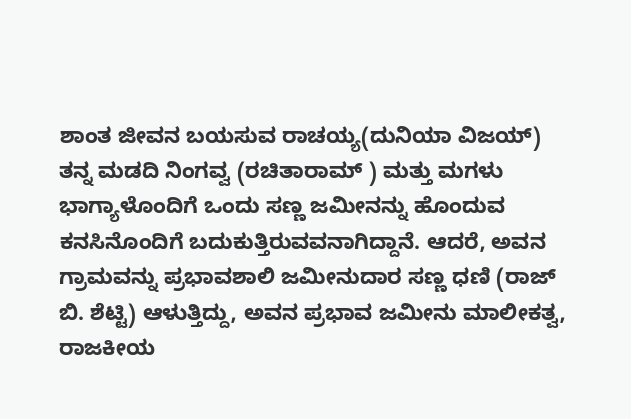ಶಾಂತ ಜೀವನ ಬಯಸುವ ರಾಚಯ್ಯ(ದುನಿಯಾ ವಿಜಯ್) ತನ್ನ ಮಡದಿ ನಿಂಗವ್ವ (ರಚಿತಾರಾಮ್ ) ಮತ್ತು ಮಗಳು ಭಾಗ್ಯಾಳೊಂದಿಗೆ ಒಂದು ಸಣ್ಣ ಜಮೀನನ್ನು ಹೊಂದುವ ಕನಸಿನೊಂದಿಗೆ ಬದುಕುತ್ತಿರುವವನಾಗಿದ್ದಾನೆ. ಆದರೆ, ಅವನ ಗ್ರಾಮವನ್ನು ಪ್ರಭಾವಶಾಲಿ ಜಮೀನುದಾರ ಸಣ್ಣ ಧಣಿ (ರಾಜ್ ಬಿ. ಶೆಟ್ಟಿ) ಆಳುತ್ತಿದ್ದು, ಅವನ ಪ್ರಭಾವ ಜಮೀನು ಮಾಲೀಕತ್ವ, ರಾಜಕೀಯ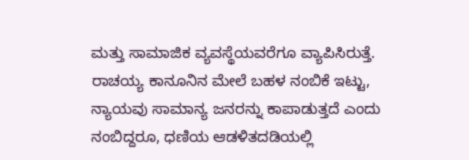ಮತ್ತು ಸಾಮಾಜಿಕ ವ್ಯವಸ್ಥೆಯವರೆಗೂ ವ್ಯಾಪಿಸಿರುತ್ತೆ.
ರಾಚಯ್ಯ ಕಾನೂನಿನ ಮೇಲೆ ಬಹಳ ನಂಬಿಕೆ ಇಟ್ಟು, ನ್ಯಾಯವು ಸಾಮಾನ್ಯ ಜನರನ್ನು ಕಾಪಾಡುತ್ತದೆ ಎಂದು ನಂಬಿದ್ದರೂ, ಧಣಿಯ ಆಡಳಿತದಡಿಯಲ್ಲಿ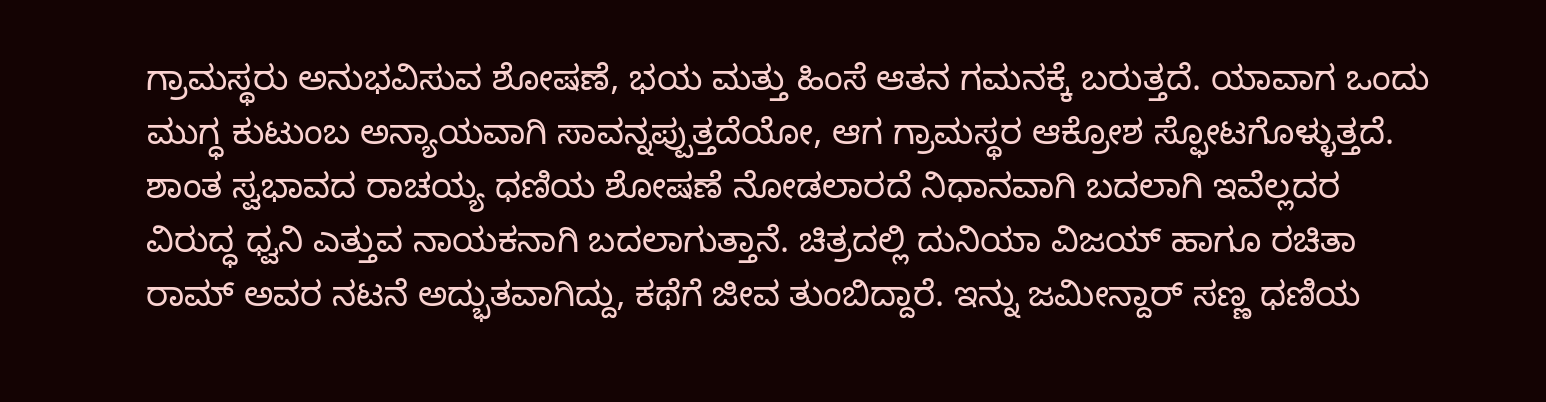ಗ್ರಾಮಸ್ಥರು ಅನುಭವಿಸುವ ಶೋಷಣೆ, ಭಯ ಮತ್ತು ಹಿಂಸೆ ಆತನ ಗಮನಕ್ಕೆ ಬರುತ್ತದೆ. ಯಾವಾಗ ಒಂದು ಮುಗ್ಧ ಕುಟುಂಬ ಅನ್ಯಾಯವಾಗಿ ಸಾವನ್ನಪ್ಪುತ್ತದೆಯೋ, ಆಗ ಗ್ರಾಮಸ್ಥರ ಆಕ್ರೋಶ ಸ್ಫೋಟಗೊಳ್ಳುತ್ತದೆ. ಶಾಂತ ಸ್ವಭಾವದ ರಾಚಯ್ಯ ಧಣಿಯ ಶೋಷಣೆ ನೋಡಲಾರದೆ ನಿಧಾನವಾಗಿ ಬದಲಾಗಿ ಇವೆಲ್ಲದರ ವಿರುದ್ಧ ಧ್ವನಿ ಎತ್ತುವ ನಾಯಕನಾಗಿ ಬದಲಾಗುತ್ತಾನೆ. ಚಿತ್ರದಲ್ಲಿ ದುನಿಯಾ ವಿಜಯ್ ಹಾಗೂ ರಚಿತಾ ರಾಮ್ ಅವರ ನಟನೆ ಅದ್ಭುತವಾಗಿದ್ದು, ಕಥೆಗೆ ಜೀವ ತುಂಬಿದ್ದಾರೆ. ಇನ್ನು ಜಮೀನ್ದಾರ್ ಸಣ್ಣ ಧಣಿಯ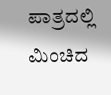ಪಾತ್ರದಲ್ಲಿ ಮಿಂಚಿದ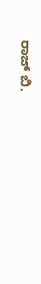ರಾಜ್ ಬಿ.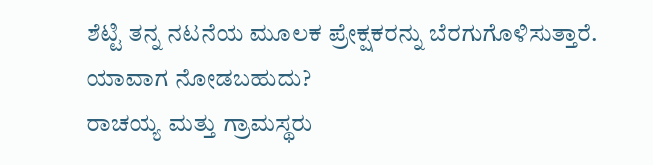ಶೆಟ್ಟಿ ತನ್ನ ನಟನೆಯ ಮೂಲಕ ಪ್ರೇಕ್ಷಕರನ್ನು ಬೆರಗುಗೊಳಿಸುತ್ತಾರೆ.
ಯಾವಾಗ ನೋಡಬಹುದು?
ರಾಚಯ್ಯ ಮತ್ತು ಗ್ರಾಮಸ್ಥರು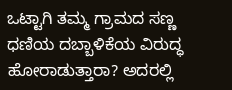ಒಟ್ಟಾಗಿ ತಮ್ಮ ಗ್ರಾಮದ ಸಣ್ಣ ಧಣಿಯ ದಬ್ಬಾಳಿಕೆಯ ವಿರುದ್ಧ ಹೋರಾಡುತ್ತಾರಾ? ಅದರಲ್ಲಿ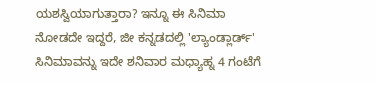ಯಶಸ್ವಿಯಾಗುತ್ತಾರಾ? ಇನ್ನೂ ಈ ಸಿನಿಮಾ ನೋಡದೇ ಇದ್ದರೆ, ಜೀ ಕನ್ನಡದಲ್ಲಿ 'ಲ್ಯಾಂಡ್ಲಾರ್ಡ್' ಸಿನಿಮಾವನ್ನು ಇದೇ ಶನಿವಾರ ಮಧ್ಯಾಹ್ನ 4 ಗಂಟೆಗೆ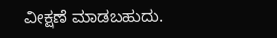ವೀಕ್ಷಣೆ ಮಾಡಬಹುದು.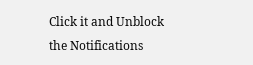Click it and Unblock the Notifications